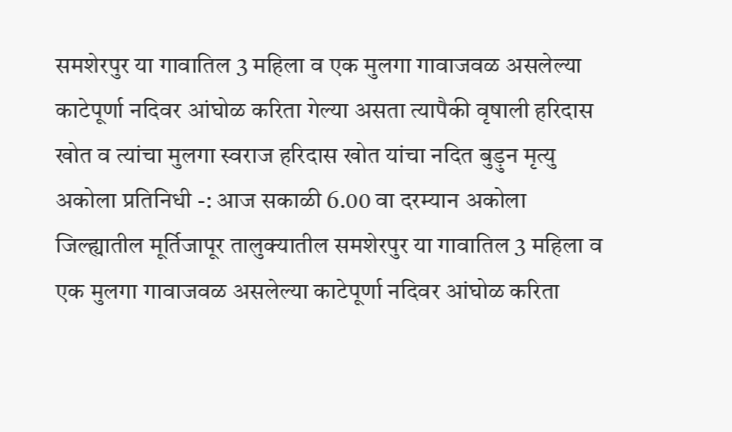समशेरपुर या गावातिल 3 महिला व एक मुलगा गावाजवळ असलेल्या काटेपूर्णा नदिवर आंघोळ करिता गेल्या असता त्यापैकी वृषाली हरिदास खोत व त्यांचा मुलगा स्वराज हरिदास खोत यांचा नदित बुड़ुन मृत्यु
अकोला प्रतिनिधी -: आज सकाळी 6.00 वा दरम्यान अकोला जिल्ह्यातील मूर्तिजापूर तालुक्यातील समशेरपुर या गावातिल 3 महिला व एक मुलगा गावाजवळ असलेल्या काटेपूर्णा नदिवर आंघोळ करिता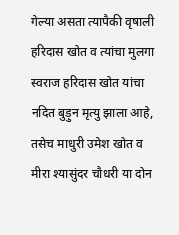गेल्या असता त्यापैकी वृषाली हरिदास खोत व त्यांचा मुलगा स्वराज हरिदास खोत यांचा नदित बुड़ुन मृत्यु झाला आहे, तसेच माधुरी उमेश खोत व मीरा श्यासुंदर चौधरी या दोन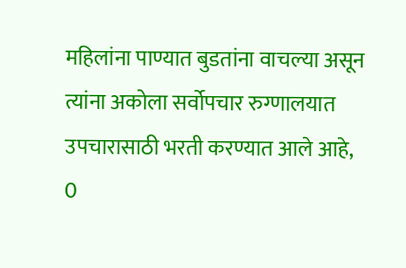महिलांना पाण्यात बुडतांना वाचल्या असून त्यांना अकोला सर्वोपचार रुग्णालयात उपचारासाठी भरती करण्यात आले आहे,
0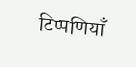टिप्पणियाँ